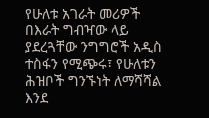የሁለቱ አገራት መሪዎች በእራት ግብዣው ላይ ያደረጓቸው ንግግሮች አዲስ ተስፋን የሚጭሩ፣ የሁለቱን ሕዝቦች ግንኙነት ለማሻሻል እንደ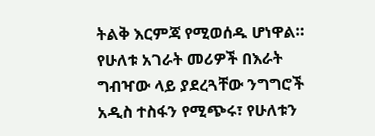ትልቅ እርምጃ የሚወሰዱ ሆነዋል።
የሁለቱ አገራት መሪዎች በእራት ግብዣው ላይ ያደረጓቸው ንግግሮች አዲስ ተስፋን የሚጭሩ፣ የሁለቱን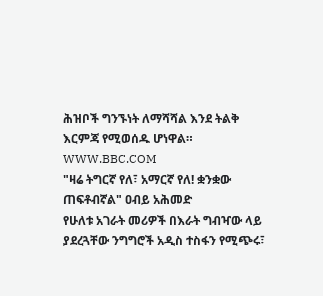ሕዝቦች ግንኙነት ለማሻሻል እንደ ትልቅ እርምጃ የሚወሰዱ ሆነዋል።
WWW.BBC.COM
"ዛሬ ትግርኛ የለ፣ አማርኛ የለ! ቋንቋው ጠፍቶብኛል" ዐብይ አሕመድ
የሁለቱ አገራት መሪዎች በእራት ግብዣው ላይ ያደረጓቸው ንግግሮች አዲስ ተስፋን የሚጭሩ፣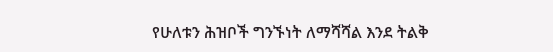የሁለቱን ሕዝቦች ግንኙነት ለማሻሻል እንደ ትልቅ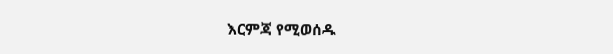እርምጃ የሚወሰዱ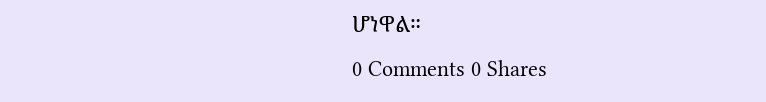ሆነዋል።
0 Comments 0 Shares